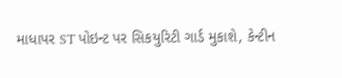માધાપર ST પોઇન્ટ પર સિકયુરિટી ગાર્ડ મુકાશે, કેન્ટીન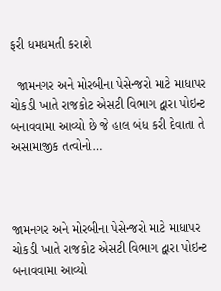ફરી ધમધમતી કરાશે

  જામનગર અને મોરબીના પેસેન્જરો માટે માધાપર ચોકડી ખાતે રાજકોટ એસટી વિભાગ દ્વારા પોઇન્ટ બનાવવામા આવ્યો છે જે હાલ બંધ કરી દેવાતા તે અસામાજીક તત્વોનો…



જામનગર અને મોરબીના પેસેન્જરો માટે માધાપર ચોકડી ખાતે રાજકોટ એસટી વિભાગ દ્વારા પોઇન્ટ બનાવવામા આવ્યો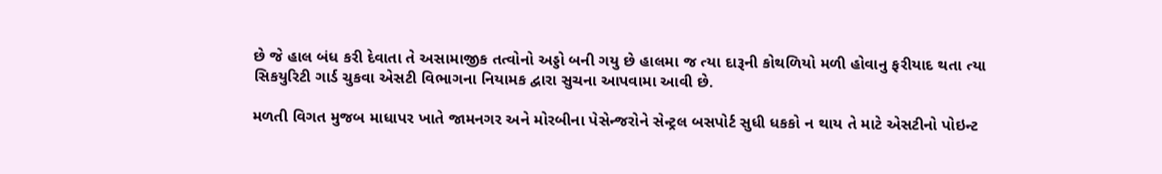છે જે હાલ બંધ કરી દેવાતા તે અસામાજીક તત્વોનો અડ્ડો બની ગયુ છે હાલમા જ ત્યા દારૂની કોથળિયો મળી હોવાનુ ફરીયાદ થતા ત્યા સિકયુરિટી ગાર્ડ ચુકવા એસટી વિભાગના નિયામક દ્વારા સુચના આપવામા આવી છે.

મળતી વિગત મુજબ માધાપર ખાતે જામનગર અને મોરબીના પેસેન્જરોને સેન્ટ્રલ બસપોર્ટ સુધી ધકકો ન થાય તે માટે એસટીનો પોઇન્ટ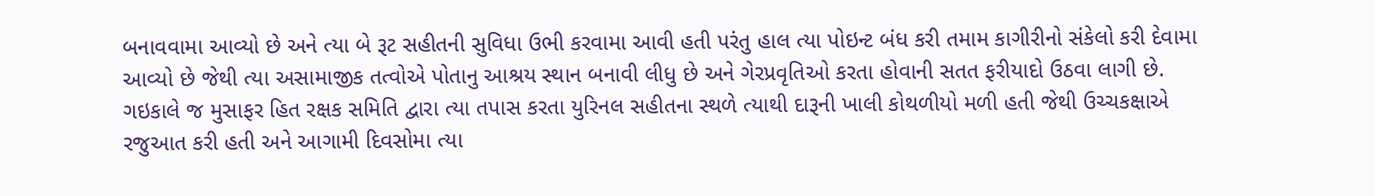બનાવવામા આવ્યો છે અને ત્યા બે રૂટ સહીતની સુવિધા ઉભી કરવામા આવી હતી પરંતુ હાલ ત્યા પોઇન્ટ બંધ કરી તમામ કાગીરીનો સંકેલો કરી દેવામા આવ્યો છે જેથી ત્યા અસામાજીક તત્વોએ પોતાનુ આશ્રય સ્થાન બનાવી લીધુ છે અને ગેરપ્રવૃતિઓ કરતા હોવાની સતત ફરીયાદો ઉઠવા લાગી છે.
ગઇકાલે જ મુસાફર હિત રક્ષક સમિતિ દ્વારા ત્યા તપાસ કરતા યુરિનલ સહીતના સ્થળે ત્યાથી દારૂની ખાલી કોથળીયો મળી હતી જેથી ઉચ્ચકક્ષાએ રજુઆત કરી હતી અને આગામી દિવસોમા ત્યા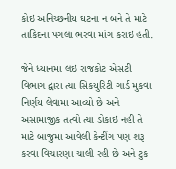કોઇ અનિચ્છનીય ઘટના ન બને તે માટે તાકિદના પગલા ભરવા માંગ કરાઇ હતી.

જેને ધ્યાનમા લઇ રાજકોટ એસટી વિભાગ દ્વારા ત્યા સિકયુરિટી ગાર્ડ મુકવા નિર્ણય લેવામા આવ્યો છે અને અસામાજીક તત્વો ત્યા ડોકાઇ નહી તે માટે બાજુમા આવેલી કેન્ટીંગ પણ શરૂ કરવા વિચારણા ચાલી રહી છે અને ટુક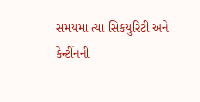સમયમા ત્યા સિકયુરિટી અને કેન્ટીંનની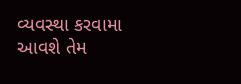વ્યવસ્થા કરવામા આવશે તેમ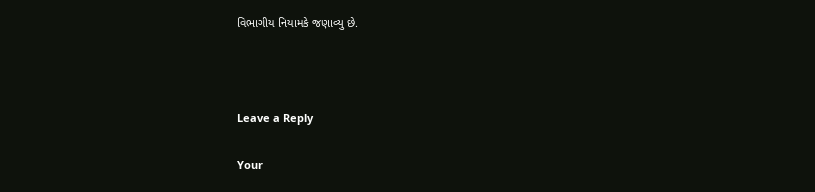વિભાગીય નિયામકે જણાવ્યુ છે.



Leave a Reply

Your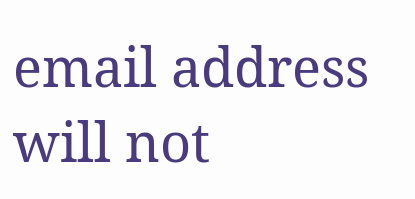email address will not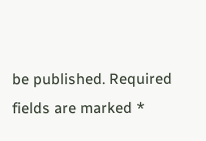be published. Required fields are marked *